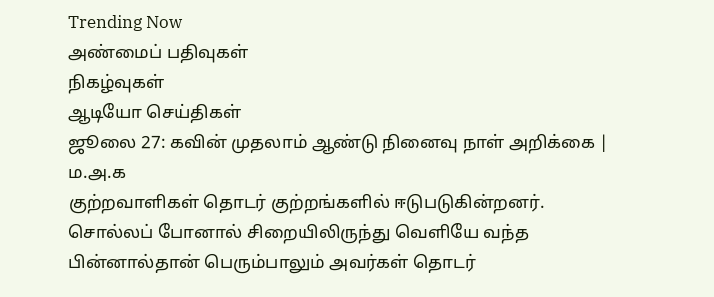Trending Now
அண்மைப் பதிவுகள்
நிகழ்வுகள்
ஆடியோ செய்திகள்
ஜூலை 27: கவின் முதலாம் ஆண்டு நினைவு நாள் அறிக்கை | ம.அ.க
குற்றவாளிகள் தொடர் குற்றங்களில் ஈடுபடுகின்றனர். சொல்லப் போனால் சிறையிலிருந்து வெளியே வந்த பின்னால்தான் பெரும்பாலும் அவர்கள் தொடர்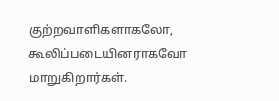குற்றவாளிகளாகலோ, கூலிப்படையினராகவோ மாறுகிறார்கள்.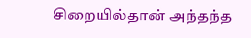சிறையில்தான் அந்தந்த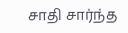சாதி சார்ந்த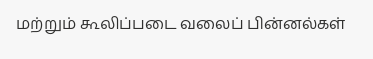மற்றும் கூலிப்படை வலைப் பின்னல்கள்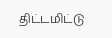திட்டமிட்டு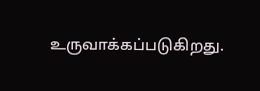உருவாக்கப்படுகிறது.